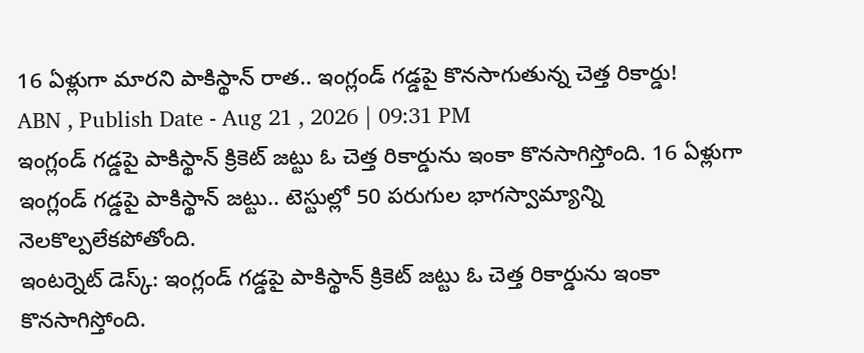16 ఏళ్లుగా మారని పాకిస్థాన్ రాత.. ఇంగ్లండ్ గడ్డపై కొనసాగుతున్న చెత్త రికార్డు!
ABN , Publish Date - Aug 21 , 2026 | 09:31 PM
ఇంగ్లండ్ గడ్డపై పాకిస్థాన్ క్రికెట్ జట్టు ఓ చెత్త రికార్డును ఇంకా కొనసాగిస్తోంది. 16 ఏళ్లుగా ఇంగ్లండ్ గడ్డపై పాకిస్థాన్ జట్టు.. టెస్టుల్లో 50 పరుగుల భాగస్వామ్యాన్ని నెలకొల్పలేకపోతోంది.
ఇంటర్నెట్ డెస్క్: ఇంగ్లండ్ గడ్డపై పాకిస్థాన్ క్రికెట్ జట్టు ఓ చెత్త రికార్డును ఇంకా కొనసాగిస్తోంది.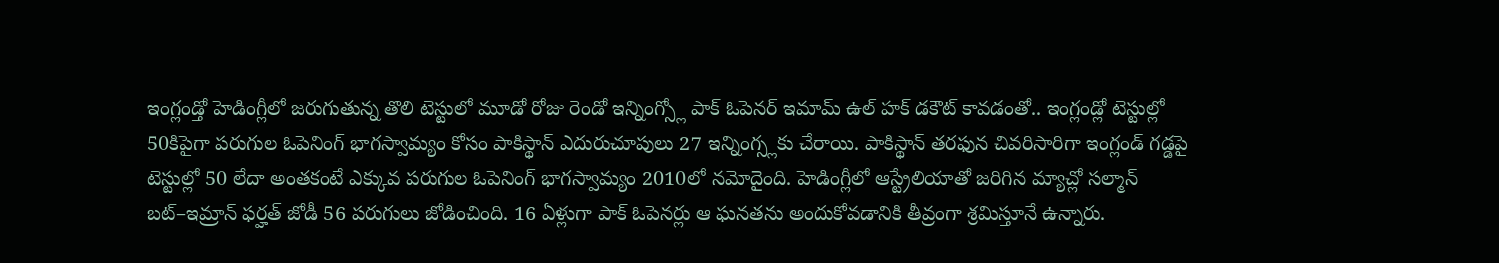ఇంగ్లండ్తో హెడింగ్లీలో జరుగుతున్న తొలి టెస్టులో మూడో రోజు రెండో ఇన్నింగ్స్లో పాక్ ఓపెనర్ ఇమామ్ ఉల్ హక్ డకౌట్ కావడంతో.. ఇంగ్లండ్లో టెస్టుల్లో 50కిపైగా పరుగుల ఓపెనింగ్ భాగస్వామ్యం కోసం పాకిస్థాన్ ఎదురుచూపులు 27 ఇన్నింగ్స్లకు చేరాయి. పాకిస్థాన్ తరఫున చివరిసారిగా ఇంగ్లండ్ గడ్డపై టెస్టుల్లో 50 లేదా అంతకంటే ఎక్కువ పరుగుల ఓపెనింగ్ భాగస్వామ్యం 2010లో నమోదైంది. హెడింగ్లీలో ఆస్ట్రేలియాతో జరిగిన మ్యాచ్లో సల్మాన్ బట్–ఇమ్రాన్ ఫర్హత్ జోడీ 56 పరుగులు జోడించింది. 16 ఏళ్లుగా పాక్ ఓపెనర్లు ఆ ఘనతను అందుకోవడానికి తీవ్రంగా శ్రమిస్తూనే ఉన్నారు.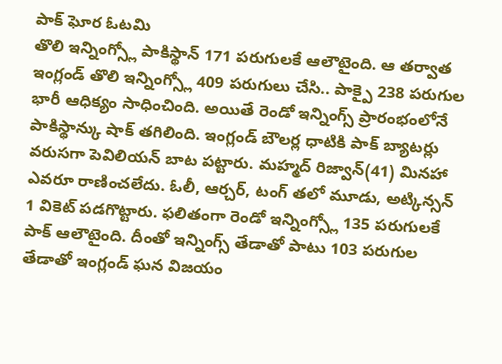పాక్ ఘోర ఓటమి
తొలి ఇన్నింగ్స్లో పాకిస్థాన్ 171 పరుగులకే ఆలౌటైంది. ఆ తర్వాత ఇంగ్లండ్ తొలి ఇన్నింగ్స్లో 409 పరుగులు చేసి.. పాక్పై 238 పరుగుల భారీ ఆధిక్యం సాధించింది. అయితే రెండో ఇన్నింగ్స్ ప్రారంభంలోనే పాకిస్థాన్కు షాక్ తగిలింది. ఇంగ్లండ్ బౌలర్ల ధాటికి పాక్ బ్యాటర్లు వరుసగా పెవిలియన్ బాట పట్టారు. మహ్మద్ రిజ్వాన్(41) మినహా ఎవరూ రాణించలేదు. ఓలీ, ఆర్చర్, టంగ్ తలో మూడు, అట్కిన్సన్ 1 వికెట్ పడగొట్టారు. ఫలితంగా రెండో ఇన్నింగ్స్లో 135 పరుగులకే పాక్ ఆలౌటైంది. దీంతో ఇన్నింగ్స్ తేడాతో పాటు 103 పరుగుల తేడాతో ఇంగ్లండ్ ఘన విజయం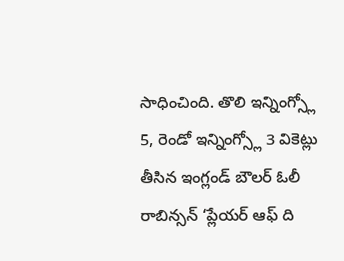సాధించింది. తొలి ఇన్నింగ్స్లో 5, రెండో ఇన్నింగ్స్లో 3 వికెట్లు తీసిన ఇంగ్లండ్ బౌలర్ ఓలీ రాబిన్సన్ ‘ప్లేయర్ ఆఫ్ ది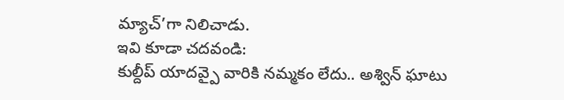మ్యాచ్’గా నిలిచాడు.
ఇవి కూడా చదవండి:
కుల్దీప్ యాదవ్పై వారికి నమ్మకం లేదు.. అశ్విన్ ఘాటు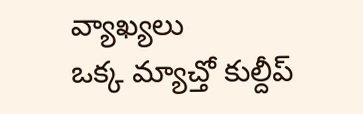వ్యాఖ్యలు
ఒక్క మ్యాచ్తో కుల్దీప్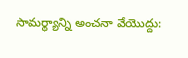సామర్థ్యాన్ని అంచనా వేయొద్దు: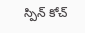స్పిన్ కోచ్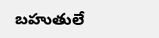బహుతులే